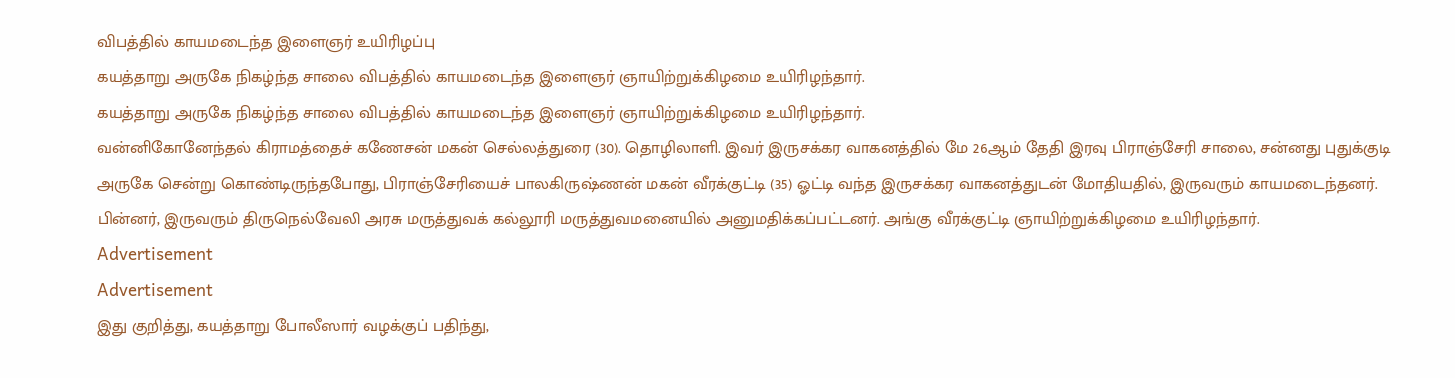விபத்தில் காயமடைந்த இளைஞர் உயிரிழப்பு
கயத்தாறு அருகே நிகழ்ந்த சாலை விபத்தில் காயமடைந்த இளைஞர் ஞாயிற்றுக்கிழமை உயிரிழந்தார்.
கயத்தாறு அருகே நிகழ்ந்த சாலை விபத்தில் காயமடைந்த இளைஞர் ஞாயிற்றுக்கிழமை உயிரிழந்தார்.
வன்னிகோனேந்தல் கிராமத்தைச் கணேசன் மகன் செல்லத்துரை (30). தொழிலாளி. இவர் இருசக்கர வாகனத்தில் மே 26ஆம் தேதி இரவு பிராஞ்சேரி சாலை, சன்னது புதுக்குடி அருகே சென்று கொண்டிருந்தபோது, பிராஞ்சேரியைச் பாலகிருஷ்ணன் மகன் வீரக்குட்டி (35) ஓட்டி வந்த இருசக்கர வாகனத்துடன் மோதியதில், இருவரும் காயமடைந்தனர்.
பின்னர், இருவரும் திருநெல்வேலி அரசு மருத்துவக் கல்லூரி மருத்துவமனையில் அனுமதிக்கப்பட்டனர். அங்கு வீரக்குட்டி ஞாயிற்றுக்கிழமை உயிரிழந்தார்.
Advertisement
Advertisement
இது குறித்து, கயத்தாறு போலீஸார் வழக்குப் பதிந்து,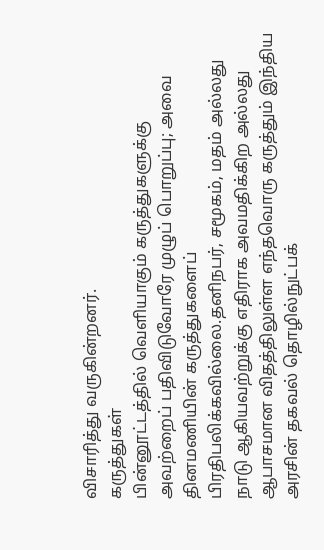விசாரித்து வருகின்றனர்.
கருத்துகள்
பின்னூட்டத்தில் வெளியாகும் கருத்துகளுக்கு அவற்றைப் பதிவிடுவோரே முழுப் பொறுப்பு; அவை தினமணியின் கருத்துகளைப் பிரதிபலிக்கவில்லை.தனிநபர், சமூகம், மதம் அல்லது நாடு ஆகியவற்றுக்கு எதிராக அவமதிக்கிற அல்லது ஆபாசமான விதத்திலுள்ள எந்தவொரு கருத்தும் இந்திய அரசின் தகவல் தொழில்நுட்பக்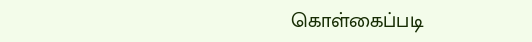கொள்கைப்படி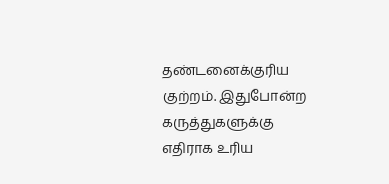தண்டனைக்குரிய குற்றம். இதுபோன்ற கருத்துகளுக்கு எதிராக உரிய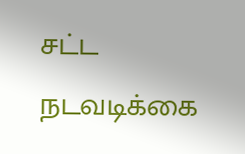சட்ட நடவடிக்கை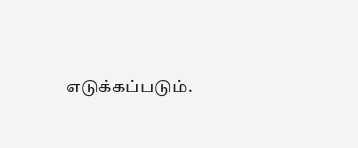எடுக்கப்படும்.